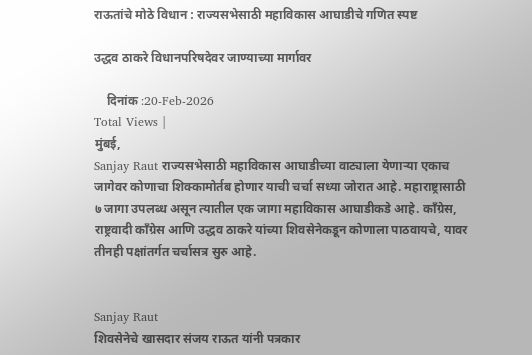राऊतांचे मोठे विधान : राज्यसभेसाठी महाविकास आघाडीचे गणित स्पष्ट

उद्धव ठाकरे विधानपरिषदेवर जाण्याच्या मार्गावर

    दिनांक :20-Feb-2026
Total Views |
मुंबई,
Sanjay Raut राज्यसभेसाठी महाविकास आघाडीच्या वाट्याला येणाऱ्या एकाच जागेवर कोणाचा शिक्कामोर्तब होणार याची चर्चा सध्या जोरात आहे. महाराष्ट्रासाठी ७ जागा उपलब्ध असून त्यातील एक जागा महाविकास आघाडीकडे आहे. काँग्रेस, राष्ट्रवादी काँग्रेस आणि उद्धव ठाकरे यांच्या शिवसेनेकडून कोणाला पाठवायचे, यावर तीनही पक्षांतर्गत चर्चासत्र सुरु आहे.


Sanjay Raut
शिवसेनेचे खासदार संजय राऊत यांनी पत्रकार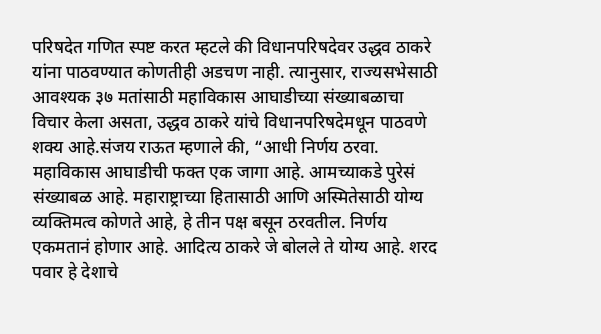परिषदेत गणित स्पष्ट करत म्हटले की विधानपरिषदेवर उद्धव ठाकरे यांना पाठवण्यात कोणतीही अडचण नाही. त्यानुसार, राज्यसभेसाठी आवश्यक ३७ मतांसाठी महाविकास आघाडीच्या संख्याबळाचा विचार केला असता, उद्धव ठाकरे यांचे विधानपरिषदेमधून पाठवणे शक्य आहे.संजय राऊत म्हणाले की, “आधी निर्णय ठरवा. महाविकास आघाडीची फक्त एक जागा आहे. आमच्याकडे पुरेसं संख्याबळ आहे. महाराष्ट्राच्या हितासाठी आणि अस्मितेसाठी योग्य व्यक्तिमत्व कोणते आहे, हे तीन पक्ष बसून ठरवतील. निर्णय एकमतानं होणार आहे. आदित्य ठाकरे जे बोलले ते योग्य आहे. शरद पवार हे देशाचे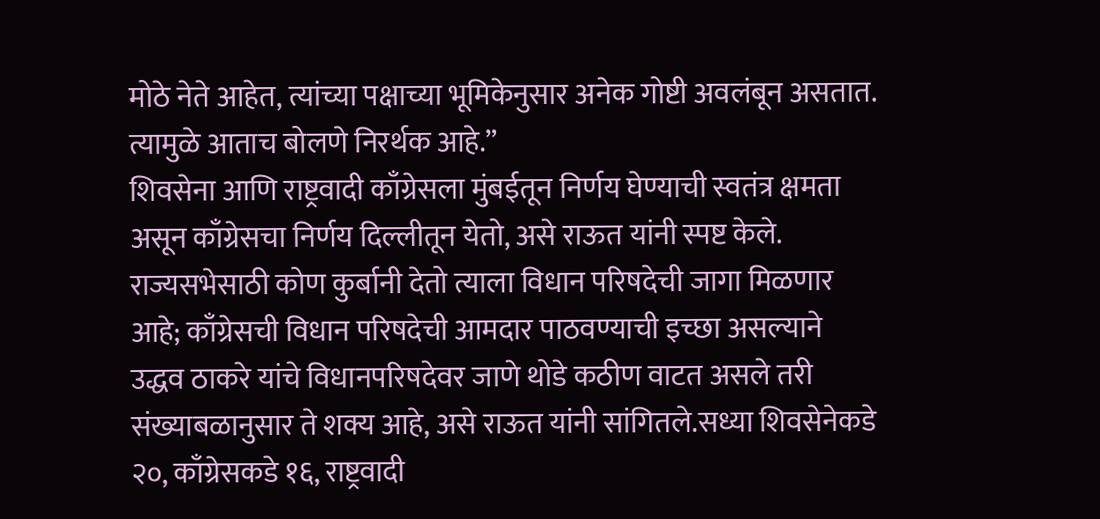मोठे नेते आहेत, त्यांच्या पक्षाच्या भूमिकेनुसार अनेक गोष्टी अवलंबून असतात. त्यामुळे आताच बोलणे निरर्थक आहे.”
शिवसेना आणि राष्ट्रवादी काँग्रेसला मुंबईतून निर्णय घेण्याची स्वतंत्र क्षमता असून काँग्रेसचा निर्णय दिल्लीतून येतो, असे राऊत यांनी स्पष्ट केले. राज्यसभेसाठी कोण कुर्बानी देतो त्याला विधान परिषदेची जागा मिळणार आहे; काँग्रेसची विधान परिषदेची आमदार पाठवण्याची इच्छा असल्याने उद्धव ठाकरे यांचे विधानपरिषदेवर जाणे थोडे कठीण वाटत असले तरी संख्याबळानुसार ते शक्य आहे, असे राऊत यांनी सांगितले.सध्या शिवसेनेकडे २०, काँग्रेसकडे १६, राष्ट्रवादी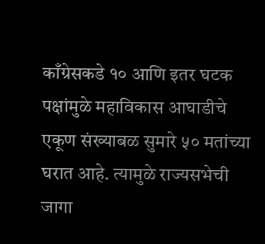काँग्रेसकडे १० आणि इतर घटक पक्षांमुळे महाविकास आघाडीचे एकूण संख्याबळ सुमारे ५० मतांच्या घरात आहे. त्यामुळे राज्यसभेची जागा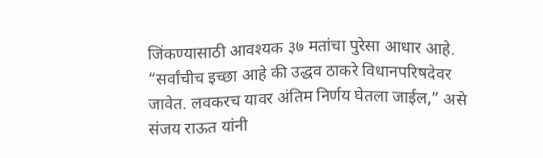जिंकण्यासाठी आवश्यक ३७ मतांचा पुरेसा आधार आहे. “सर्वांचीच इच्छा आहे की उद्धव ठाकरे विधानपरिषदेवर जावेत. लवकरच यावर अंतिम निर्णय घेतला जाईल,” असे संजय राऊत यांनी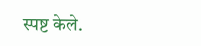स्पष्ट केले.